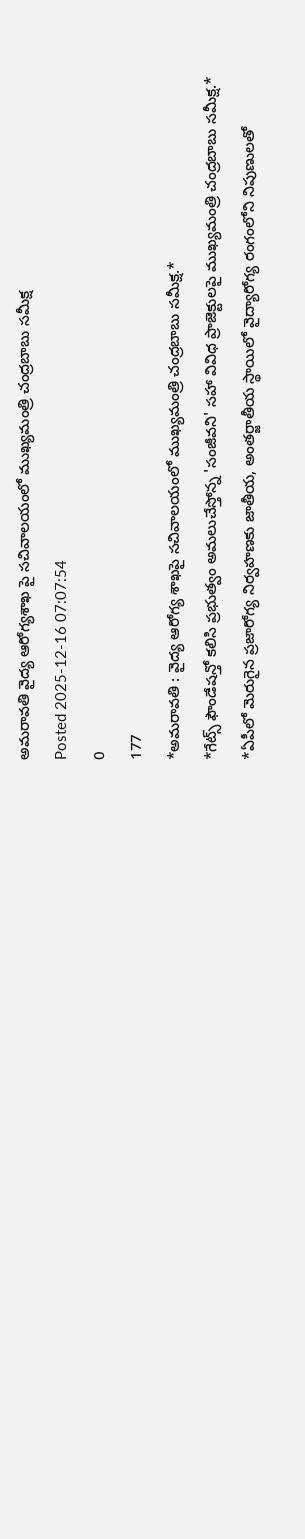అమరావతి వైద్య ఆరోగ్యశాఖ పై సచివాలయంలో ముఖ్యమంత్రి చంద్రబాబు సమీక్ష
Posted 2025-12-16 07:07:54
0
177
*అమరావతి : వైద్య ఆరోగ్య శాఖపై సచివాలయంలో ముఖ్యమంత్రి చంద్రబాబు సమీక్ష.*
*గేట్స్ ఫౌండేషన్తో కలిసి ప్రభుత్వం అమలుచేస్తోన్న 'సంజీవని' సహా వివిధ ప్రాజెక్టులపై ముఖ్యమంత్రి చంద్రబాబు సమీక్ష.*
*ఏపీలో మెరుగైన ప్రజారోగ్య నిర్వహణకు జాతీయ, అంతర్జాతీయ స్థాయిలో వైద్యారోగ్య రంగంలోని నిపుణులతో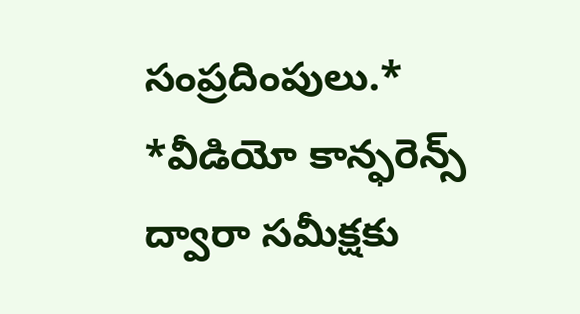సంప్రదింపులు.*
*వీడియో కాన్ఫరెన్స్ ద్వారా సమీక్షకు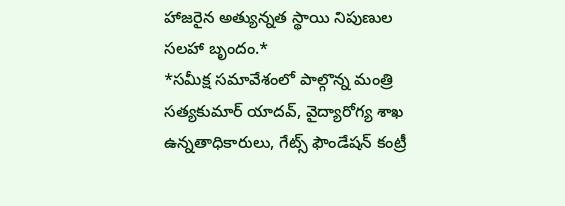హాజరైన అత్యున్నత స్థాయి నిపుణుల సలహా బృందం.*
*సమీక్ష సమావేశంలో పాల్గొన్న మంత్రి సత్యకుమార్ యాదవ్, వైద్యారోగ్య శాఖ ఉన్నతాధికారులు, గేట్స్ ఫౌండేషన్ కంట్రీ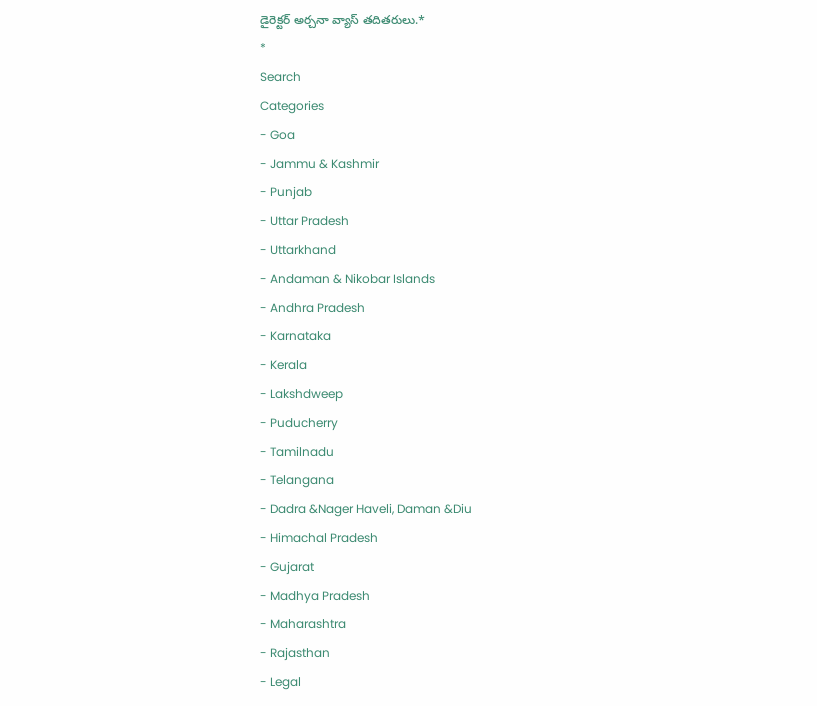డైరెక్టర్ అర్చనా వ్యాస్ తదితరులు.*
*
Search
Categories
- Goa
- Jammu & Kashmir
- Punjab
- Uttar Pradesh
- Uttarkhand
- Andaman & Nikobar Islands
- Andhra Pradesh
- Karnataka
- Kerala
- Lakshdweep
- Puducherry
- Tamilnadu
- Telangana
- Dadra &Nager Haveli, Daman &Diu
- Himachal Pradesh
- Gujarat
- Madhya Pradesh
- Maharashtra
- Rajasthan
- Legal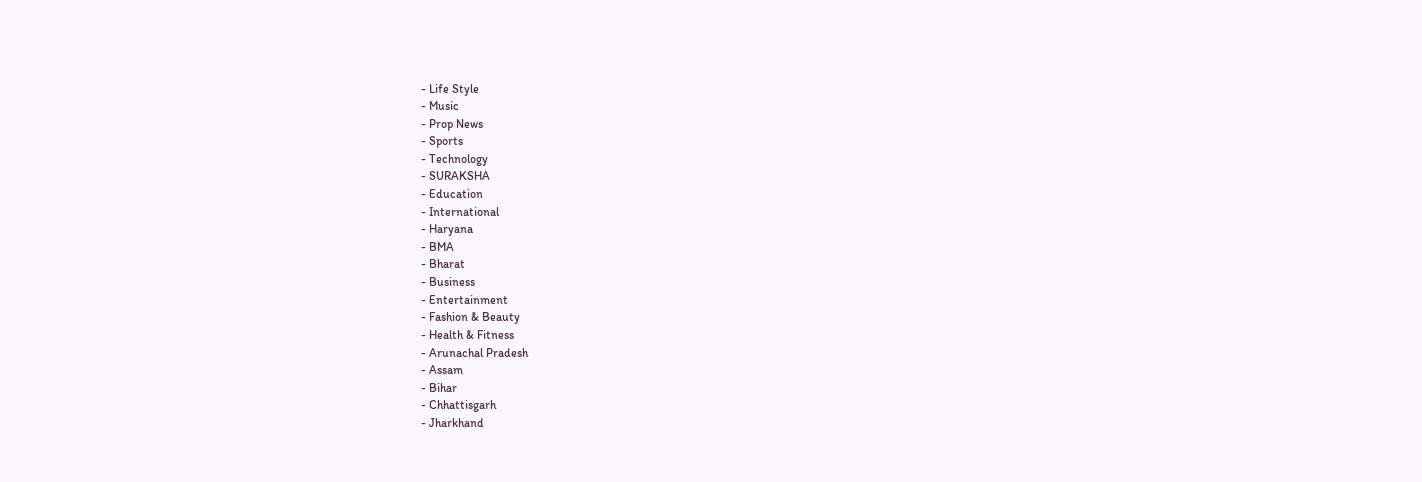- Life Style
- Music
- Prop News
- Sports
- Technology
- SURAKSHA
- Education
- International
- Haryana
- BMA
- Bharat
- Business
- Entertainment
- Fashion & Beauty
- Health & Fitness
- Arunachal Pradesh
- Assam
- Bihar
- Chhattisgarh
- Jharkhand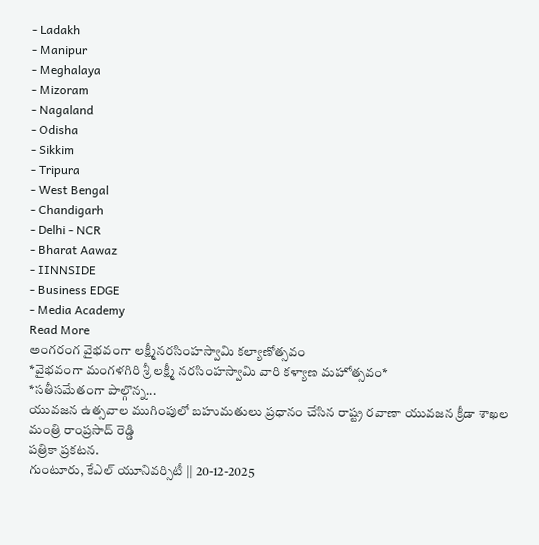- Ladakh
- Manipur
- Meghalaya
- Mizoram
- Nagaland
- Odisha
- Sikkim
- Tripura
- West Bengal
- Chandigarh
- Delhi - NCR
- Bharat Aawaz
- IINNSIDE
- Business EDGE
- Media Academy
Read More
అంగరంగ వైభవంగా లక్ష్మీనరసింహస్వామి కల్యాణోత్సవం
*వైభవంగా మంగళగిరి శ్రీ లక్ష్మీ నరసింహస్వామి వారి కళ్యాణ మహోత్సవం*
*సతీసమేతంగా పాల్గొన్న...
యువజన ఉత్సవాల ముగింపులో బహుమతులు ప్రధానం చేసిన రాష్ట్ర రవాణా యువజన క్రీడా శాఖల మంత్రి రాంప్రసాద్ రెడ్డి
పత్రికా ప్రకటన.
గుంటూరు, కేఎల్ యూనివర్సిటీ || 20-12-2025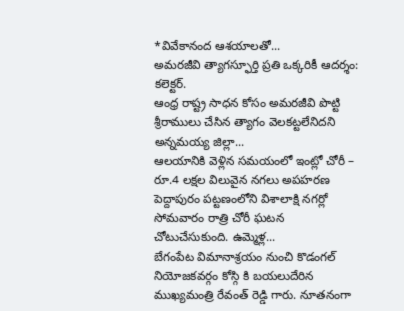*వివేకానంద ఆశయాలతో...
అమరజీవి త్యాగస్ఫూర్తి ప్రతి ఒక్కరికీ ఆదర్శం: కలెక్టర్.
ఆంధ్ర రాష్ట్ర సాధన కోసం అమరజీవి పొట్టి శ్రీరాములు చేసిన త్యాగం వెలకట్టలేనిదని అన్నమయ్య జిల్లా...
ఆలయానికి వెళ్లిన సమయంలో ఇంట్లో చోరీ – రూ.4 లక్షల విలువైన నగలు అపహరణ
పెద్దాపురం పట్టణంలోని విశాలాక్షి నగర్లో సోమవారం రాత్రి చోరీ ఘటన చోటుచేసుకుంది. ఉమ్మెళ్ల...
బేగంపేట విమానాశ్రయం నుంచి కొడంగల్ నియోజకవర్గం కోస్గి కి బయలుదేరిన ముఖ్యమంత్రి రేవంత్ రెడ్డి గారు. నూతనంగా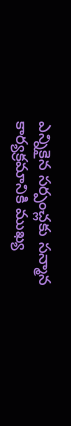ఎన్నికైన సర్పంచ్లకు సన్మాన కార్యక్రమానికి ముఖ్య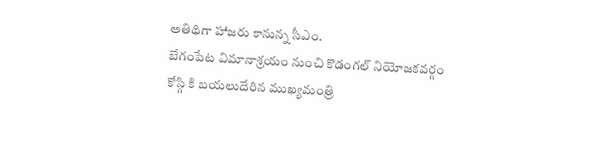అతిథిగా హాజరు కానున్న సీఎం.
బేగంపేట విమానాశ్రయం నుంచి కొడంగల్ నియోజకవర్గం కోస్గి కి బయలుదేరిన ముఖ్యమంత్రి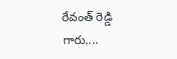రేవంత్ రెడ్డి గారు....